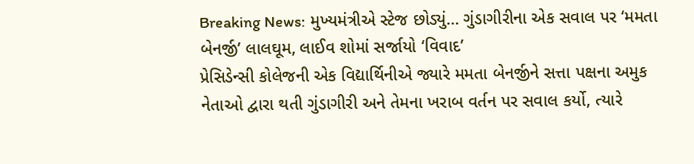Breaking News: મુખ્યમંત્રીએ સ્ટેજ છોડ્યું… ગુંડાગીરીના એક સવાલ પર ‘મમતા બેનર્જી’ લાલઘૂમ, લાઈવ શોમાં સર્જાયો ‘વિવાદ’
પ્રેસિડેન્સી કોલેજની એક વિદ્યાર્થિનીએ જ્યારે મમતા બેનર્જીને સત્તા પક્ષના અમુક નેતાઓ દ્વારા થતી ગુંડાગીરી અને તેમના ખરાબ વર્તન પર સવાલ કર્યો, ત્યારે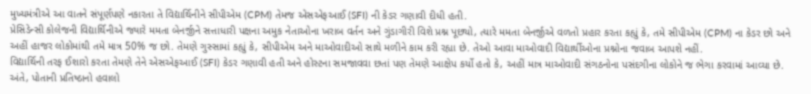મુખ્યમંત્રીએ આ વાતને સંપૂર્ણપણે નકારતા તે વિદ્યાર્થિનીને સીપીએમ (CPM) તેમજ એસએફઆઈ (SFI) ની કેડર ગણાવી દીધી હતી.
પ્રેસિડેન્સી કોલેજની વિદ્યાર્થિનીએ જ્યારે મમતા બેનર્જીને સત્તાધારી પક્ષના અમુક નેતાઓના ખરાબ વર્તન અને ગુંડાગીરી વિશે પ્રશ્ન પૂછ્યો, ત્યારે મમતા બેનર્જીએ વળતો પ્રહાર કરતા કહ્યું કે, તમે સીપીએમ (CPM) ના કેડર છો અને અહીં હાજર લોકોમાંથી તમે માત્ર 50% જ છો. તેમણે ગુસ્સામાં કહ્યું કે, સીપીએમ અને માઓવાદીઓ સાથે મળીને કામ કરી રહ્યા છે. તેઓ આવા માઓવાદી વિદ્યાર્થીઓના પ્રશ્નોના જવાબ આપશે નહીં.
વિદ્યાર્થિની તરફ ઈશારો કરતા તેમણે તેને એસએફઆઈ (SFI) કેડર ગણાવી હતી અને હોસ્ટના સમજાવવા છતાં પણ તેમણે આક્ષેપ કર્યો હતો કે, અહીં માત્ર માઓવાદી સંગઠનોના પસંદગીના લોકોને જ ભેગા કરવામાં આવ્યા છે. અંતે, પોતાની પ્રતિષ્ઠાનો હવાલો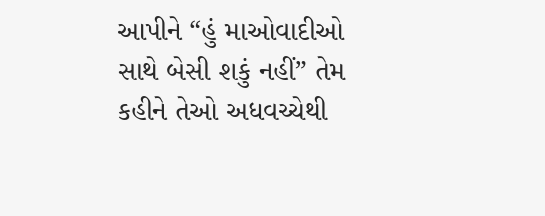આપીને “હું માઓવાદીઓ સાથે બેસી શકું નહીં” તેમ કહીને તેઓ અધવચ્ચેથી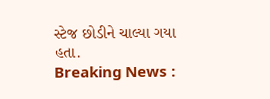સ્ટેજ છોડીને ચાલ્યા ગયા હતા.
Breaking News :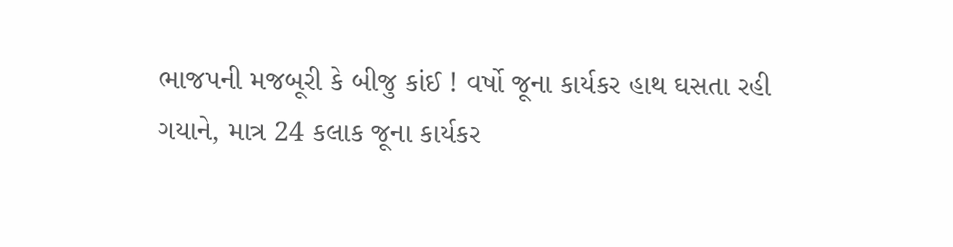ભાજપની મજબૂરી કે બીજુ કાંઈ ! વર્ષો જૂના કાર્યકર હાથ ઘસતા રહી ગયાને, માત્ર 24 કલાક જૂના કાર્યકર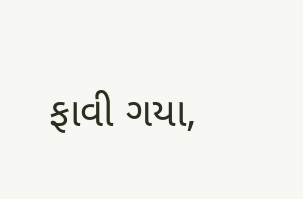ફાવી ગયા,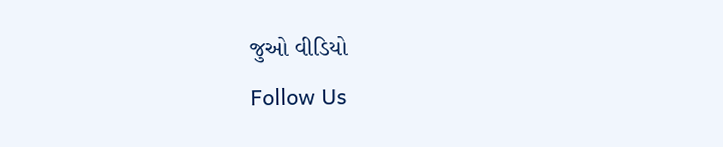જુઓ વીડિયો
Follow Us